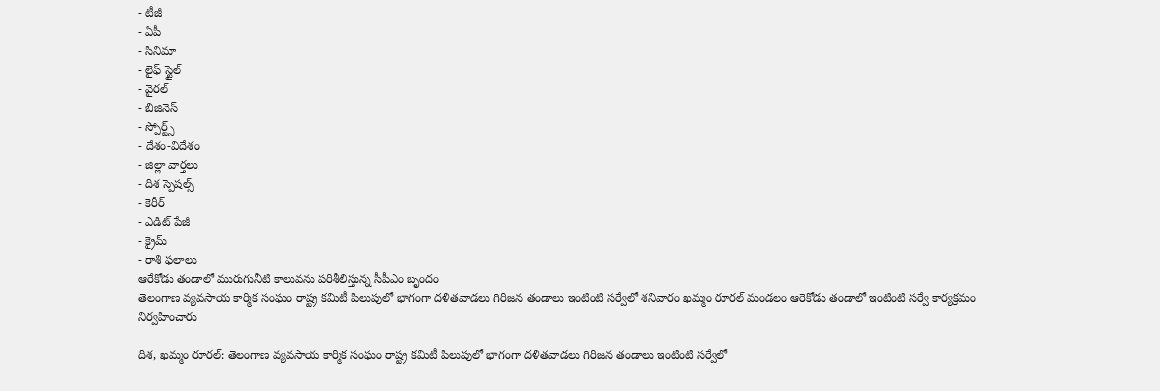- టీజీ
- ఏపీ
- సినిమా
- లైఫ్ స్టైల్
- వైరల్
- బిజినెస్
- స్పోర్ట్స్
- దేశం-విదేశం
- జిల్లా వార్తలు
- దిశ స్పెషల్స్
- కెరీర్
- ఎడిట్ పేజీ
- క్రైమ్
- రాశి ఫలాలు
ఆరేకోడు తండాలో మురుగునీటి కాలువను పరిశీలిస్తున్న సీపీఎం బృందం
తెలంగాణ వ్యవసాయ కార్మిక సంఘం రాష్ట్ర కమిటీ పిలుపులో భాగంగా దళితవాడలు గిరిజన తండాలు ఇంటింటి సర్వేలో శనివారం ఖమ్మం రూరల్ మండలం ఆరెకోడు తండాలో ఇంటింటి సర్వే కార్యక్రమం నిర్వహించారు

దిశ, ఖమ్మం రూరల్: తెలంగాణ వ్యవసాయ కార్మిక సంఘం రాష్ట్ర కమిటీ పిలుపులో భాగంగా దళితవాడలు గిరిజన తండాలు ఇంటింటి సర్వేలో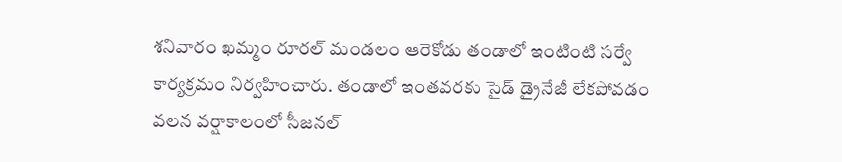శనివారం ఖమ్మం రూరల్ మండలం ఆరెకోడు తండాలో ఇంటింటి సర్వే కార్యక్రమం నిర్వహించారు. తండాలో ఇంతవరకు సైడ్ డ్రైనేజీ లేకపోవడం వలన వర్షాకాలంలో సీజనల్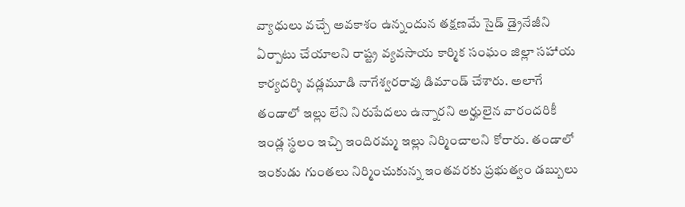వ్యాధులు వచ్చే అవకాశం ఉన్నందున తక్షణమే సైడ్ డ్రైనేజీని ఏర్పాటు చేయాలని రాష్ట్ర వ్యవసాయ కార్మిక సంఘం జిల్లా సహాయ కార్యదర్శి వడ్లమూడి నాగేశ్వరరావు డిమాండ్ చేశారు. అలాగే తండాలో ఇల్లు లేని నిరుపేదలు ఉన్నారని అర్హులైన వారందరికీ ఇండ్ల స్థలం ఇచ్చి ఇందిరమ్మ ఇల్లు నిర్మించాలని కోరారు. తండాలో ఇంకుడు గుంతలు నిర్మించుకున్న ఇంతవరకు ప్రభుత్వం డబ్బులు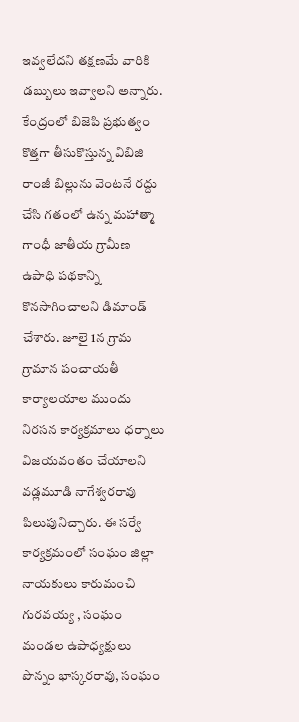ఇవ్వలేదని తక్షణమే వారికి డబ్బులు ఇవ్వాలని అన్నారు.
కేంద్రంలో బిజెపి ప్రభుత్వం కొత్తగా తీసుకొస్తున్న విబిజి రాంజీ బిల్లును వెంటనే రద్దు చేసి గతంలో ఉన్న మహాత్మా గాంధీ జాతీయ గ్రామీణ ఉపాధి పథకాన్ని కొనసాగించాలని డిమాండ్ చేశారు. జూలై 1న గ్రామ గ్రామాన పంచాయతీ కార్యాలయాల ముందు నిరసన కార్యక్రమాలు ధర్నాలు విజయవంతం చేయాలని వడ్లమూడి నాగేశ్వరరావు పిలుపునిచ్చారు. ఈ సర్వే కార్యక్రమంలో సంఘం జిల్లా నాయకులు కారుమంచి గురవయ్య , సంఘం మండల ఉపాధ్యక్షులు పొన్నం భాస్కరరావు, సంఘం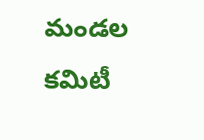మండల కమిటీ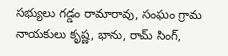సభ్యులు గడ్డం రామారావు, సంఘం గ్రామ నాయకులు కృష్ణ, భాను, రామ్ సింగ్,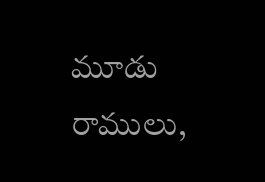మూడు రాములు,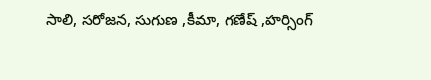సాలి, సరోజన, సుగుణ ,కీమా, గణేష్ ,హర్సింగ్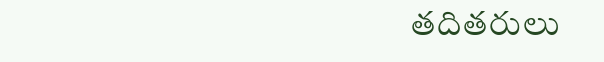తదితరులు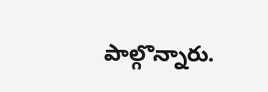పాల్గొన్నారు.